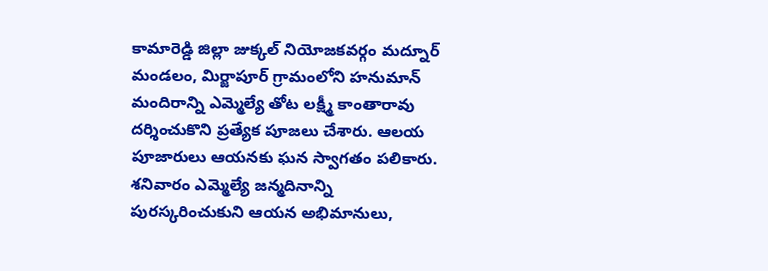కామారెడ్డి జిల్లా జుక్కల్ నియోజకవర్గం మద్నూర్ మండలం, మిర్జాపూర్ గ్రామంలోని హనుమాన్ మందిరాన్ని ఎమ్మెల్యే తోట లక్ష్మీ కాంతారావు దర్శించుకొని ప్రత్యేక పూజలు చేశారు. ఆలయ పూజారులు ఆయనకు ఘన స్వాగతం పలికారు. శనివారం ఎమ్మెల్యే జన్మదినాన్ని పురస్కరించుకుని ఆయన అభిమానులు,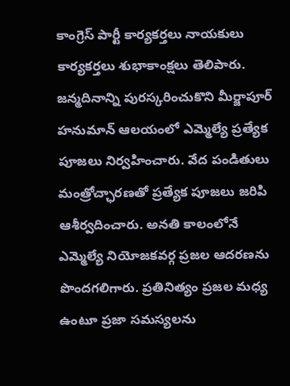కాంగ్రెస్ పార్టీ కార్యకర్తలు నాయకులు కార్యకర్తలు శుభాకాంక్షలు తెలిపారు. జన్మదినాన్ని పురస్కరించుకొని మీర్జాపూర్ హనుమాన్ ఆలయంలో ఎమ్మెల్యే ప్రత్యేక పూజలు నిర్వహించారు. వేద పండితులు మంత్రోచ్ఛారణతో ప్రత్యేక పూజలు జరిపి ఆశీర్వదించారు. అనతి కాలంలోనే ఎమ్మెల్యే నియోజకవర్గ ప్రజల ఆదరణను పొందగలిగారు. ప్రతినిత్యం ప్రజల మధ్య ఉంటూ ప్రజా సమస్యలను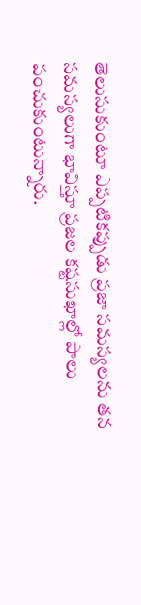తెలుసుకుంటూ ఎప్పటికప్పుడు ప్రజా సమస్యలను తన సమస్యలుగా భావిస్తూ ప్రజల కష్టసుఖాల్లో పాలు పంచుకుంటున్నారు.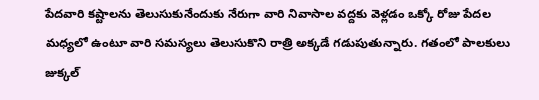పేదవారి కష్టాలను తెలుసుకునేందుకు నేరుగా వారి నివాసాల వద్దకు వెళ్లడం ఒక్కో రోజు పేదల మధ్యలో ఉంటూ వారి సమస్యలు తెలుసుకొని రాత్రి అక్కడే గడుపుతున్నారు. గతంలో పాలకులు జుక్కల్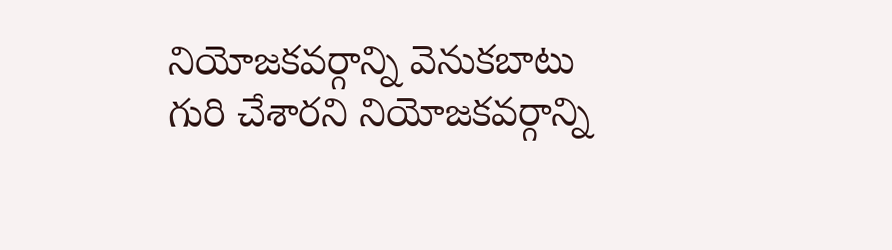నియోజకవర్గాన్ని వెనుకబాటు గురి చేశారని నియోజకవర్గాన్ని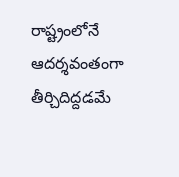రాష్ట్రంలోనే ఆదర్శవంతంగా తీర్చిదిద్దడమే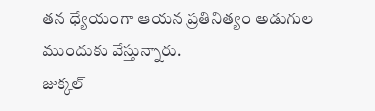తన ధ్యేయంగా ఆయన ప్రతినిత్యం అడుగుల ముందుకు వేస్తున్నారు.
జుక్కల్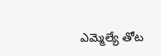ఎమ్మెల్యే తోట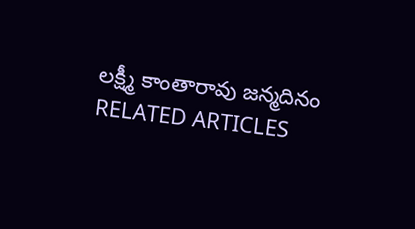లక్ష్మీ కాంతారావు జన్మదినం
RELATED ARTICLES